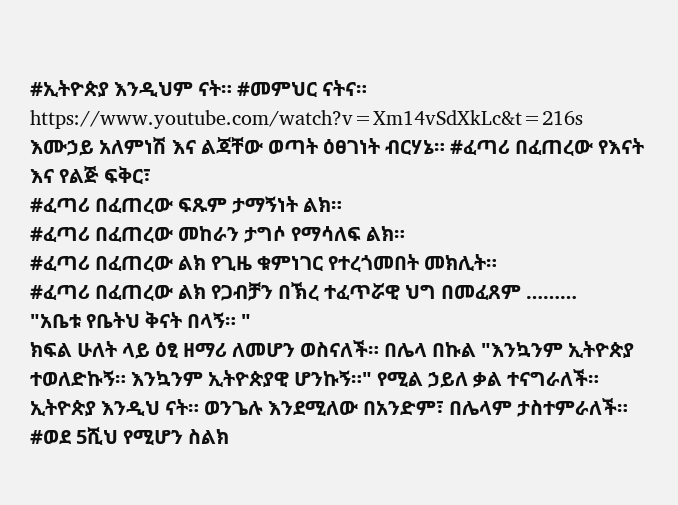#ኢትዮጵያ እንዲህም ናት። #መምህር ናትና።
https://www.youtube.com/watch?v=Xm14vSdXkLc&t=216s
እሙኃይ አለምነሽ እና ልጃቸው ወጣት ዕፀገነት ብርሃኔ። #ፈጣሪ በፈጠረው የእናት እና የልጅ ፍቅር፣
#ፈጣሪ በፈጠረው ፍጹም ታማኝነት ልክ።
#ፈጣሪ በፈጠረው መከራን ታግሶ የማሳለፍ ልክ።
#ፈጣሪ በፈጠረው ልክ የጊዜ ቁምነገር የተረጎመበት መክሊት።
#ፈጣሪ በፈጠረው ልክ የጋብቻን በኽረ ተፈጥሯዊ ህግ በመፈጸም ………
"አቤቱ የቤትህ ቅናት በላኝ። "
ክፍል ሁለት ላይ ዕፂ ዘማሪ ለመሆን ወስናለች። በሌላ በኩል "እንኳንም ኢትዮጵያ ተወለድኩኝ። እንኳንም ኢትዮጵያዊ ሆንኩኝ።" የሚል ኃይለ ቃል ተናግራለች።
ኢትዮጵያ እንዲህ ናት። ወንጌሉ እንደሚለው በአንድም፣ በሌላም ታስተምራለች። #ወደ 5ሺህ የሚሆን ስልክ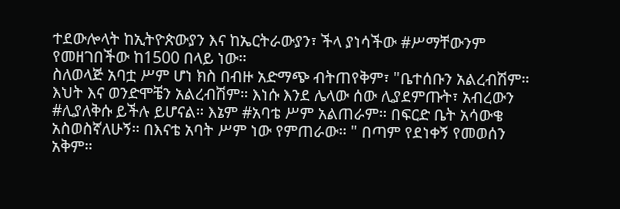ተደውሎላት ከኢትዮጵውያን እና ከኤርትራውያን፣ ችላ ያነሳችው #ሥማቸውንም የመዘገበችው ከ1500 በላይ ነው።
ስለወላጅ አባቷ ሥም ሆነ ክስ በብዙ አድማጭ ብትጠየቅም፣ "ቤተሰቡን አልረብሽም። እህት እና ወንድሞቼን አልረብሽም። እነሱ እንደ ሌላው ሰው ሊያደምጡት፣ አብረውን #ሊያለቅሱ ይችሉ ይሆናል። እኔም #አባቴ ሥም አልጠራም። በፍርድ ቤት አሳውቄ አስወስኛለሁኝ። በእናቴ አባት ሥም ነው የምጠራው። " በጣም የደነቀኝ የመወሰን አቅም።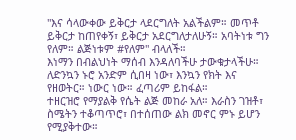"እና ሳላውቀው ይቅርታ ላደርግለት አልችልም። መጥቶ ይቅርታ ከጠየቀኝ፣ ይቅርታ አደርግለታለሁኝ። አባትነቱ ግን የለም። ልጅነቱም #የለም" ብላለች።
እነማን በብልህነት ማሰብ እንዳለባችሁ ታውቁታላችሁ። ለድንኳን ኑሮ አንድም ሲበዛ ነው፣ እንኳን የክት እና የዘወትር። ነውር ነው። ፈጣሪም ይከፋል።
ተዘርዝሮ የማያልቅ የሴት ልጅ መከራ አለ። እራስን ገዝቶ፣ ስሜትን ተቆጣጥሮ፣ በተሰጠው ልክ መኖር ምኑ ይሆን የሚያቅተው።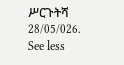ሥርጉትሻ 28/05/026.
See less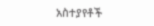አስተያየቶች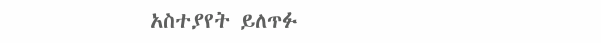አስተያየት ይለጥፉ